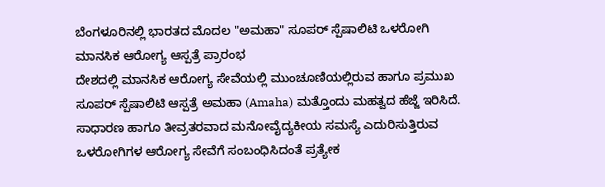ಬೆಂಗಳೂರಿನಲ್ಲಿ ಭಾರತದ ಮೊದಲ "ಅಮಹಾ" ಸೂಪರ್ ಸ್ಪೆಷಾಲಿಟಿ ಒಳರೋಗಿ ಮಾನಸಿಕ ಆರೋಗ್ಯ ಆಸ್ಪತ್ರೆ ಪ್ರಾರಂಭ
ದೇಶದಲ್ಲಿ ಮಾನಸಿಕ ಆರೋಗ್ಯ ಸೇವೆಯಲ್ಲಿ ಮುಂಚೂಣಿಯಲ್ಲಿರುವ ಹಾಗೂ ಪ್ರಮುಖ ಸೂಪರ್ ಸ್ಪೆಷಾಲಿಟಿ ಆಸ್ಪತ್ರೆ ಅಮಹಾ (Amaha) ಮತ್ತೊಂದು ಮಹತ್ವದ ಹೆಜ್ಜೆ ಇರಿಸಿದೆ. ಸಾಧಾರಣ ಹಾಗೂ ತೀವ್ರತರವಾದ ಮನೋವೈದ್ಯಕೀಯ ಸಮಸ್ಯೆ ಎದುರಿಸುತ್ತಿರುವ ಒಳರೋಗಿಗಳ ಆರೋಗ್ಯ ಸೇವೆಗೆ ಸಂಬಂಧಿಸಿದಂತೆ ಪ್ರತ್ಯೇಕ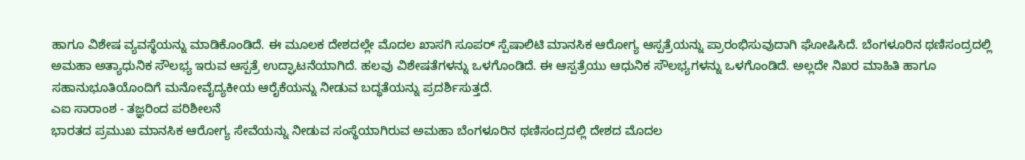ಹಾಗೂ ವಿಶೇಷ ವ್ಯವಸ್ಥೆಯನ್ನು ಮಾಡಿಕೊಂಡಿದೆ. ಈ ಮೂಲಕ ದೇಶದಲ್ಲೇ ಮೊದಲ ಖಾಸಗಿ ಸೂಪರ್ ಸ್ಪೆಷಾಲಿಟಿ ಮಾನಸಿಕ ಆರೋಗ್ಯ ಆಸ್ಪತ್ರೆಯನ್ನು ಪ್ರಾರಂಭಿಸುವುದಾಗಿ ಘೋಷಿಸಿದೆ. ಬೆಂಗಳೂರಿನ ಥಣಿಸಂದ್ರದಲ್ಲಿ ಅಮಹಾ ಅತ್ಯಾಧುನಿಕ ಸೌಲಭ್ಯ ಇರುವ ಆಸ್ಪತ್ರೆ ಉದ್ಘಾಟನೆಯಾಗಿದೆ. ಹಲವು ವಿಶೇಷತೆಗಳನ್ನು ಒಳಗೊಂಡಿದೆ. ಈ ಆಸ್ಪತ್ರೆಯು ಆಧುನಿಕ ಸೌಲಭ್ಯಗಳನ್ನು ಒಳಗೊಂಡಿದೆ. ಅಲ್ಲದೇ ನಿಖರ ಮಾಹಿತಿ ಹಾಗೂ ಸಹಾನುಭೂತಿಯೊಂದಿಗೆ ಮನೋವೈದ್ಯಕೀಯ ಆರೈಕೆಯನ್ನು ನೀಡುವ ಬದ್ಧತೆಯನ್ನು ಪ್ರದರ್ಶಿಸುತ್ತದೆ.
ಎಐ ಸಾರಾಂಶ - ತಜ್ಞರಿಂದ ಪರಿಶೀಲನೆ
ಭಾರತದ ಪ್ರಮುಖ ಮಾನಸಿಕ ಆರೋಗ್ಯ ಸೇವೆಯನ್ನು ನೀಡುವ ಸಂಸ್ಥೆಯಾಗಿರುವ ಅಮಹಾ ಬೆಂಗಳೂರಿನ ಥಣಿಸಂದ್ರದಲ್ಲಿ ದೇಶದ ಮೊದಲ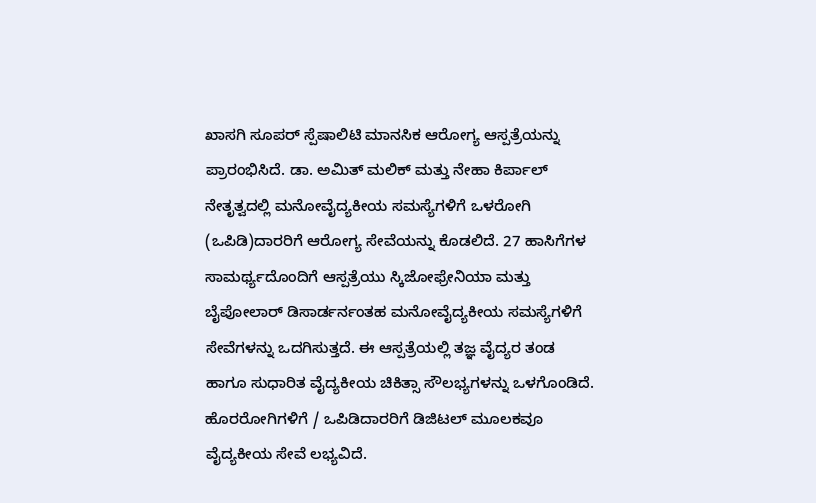ಖಾಸಗಿ ಸೂಪರ್ ಸ್ಪೆಷಾಲಿಟಿ ಮಾನಸಿಕ ಆರೋಗ್ಯ ಆಸ್ಪತ್ರೆಯನ್ನು ಪ್ರಾರಂಭಿಸಿದೆ. ಡಾ. ಅಮಿತ್ ಮಲಿಕ್ ಮತ್ತು ನೇಹಾ ಕಿರ್ಪಾಲ್ ನೇತೃತ್ವದಲ್ಲಿ ಮನೋವೈದ್ಯಕೀಯ ಸಮಸ್ಯೆಗಳಿಗೆ ಒಳರೋಗಿ (ಒಪಿಡಿ)ದಾರರಿಗೆ ಆರೋಗ್ಯ ಸೇವೆಯನ್ನು ಕೊಡಲಿದೆ. 27 ಹಾಸಿಗೆಗಳ ಸಾಮರ್ಥ್ಯದೊಂದಿಗೆ ಆಸ್ಪತ್ರೆಯು ಸ್ಕಿಜೋಫ್ರೇನಿಯಾ ಮತ್ತು ಬೈಪೋಲಾರ್ ಡಿಸಾರ್ಡರ್ನಂತಹ ಮನೋವೈದ್ಯಕೀಯ ಸಮಸ್ಯೆಗಳಿಗೆ ಸೇವೆಗಳನ್ನು ಒದಗಿಸುತ್ತದೆ. ಈ ಆಸ್ಪತ್ರೆಯಲ್ಲಿ ತಜ್ಞ ವೈದ್ಯರ ತಂಡ ಹಾಗೂ ಸುಧಾರಿತ ವೈದ್ಯಕೀಯ ಚಿಕಿತ್ಸಾ ಸೌಲಭ್ಯಗಳನ್ನು ಒಳಗೊಂಡಿದೆ. ಹೊರರೋಗಿಗಳಿಗೆ / ಒಪಿಡಿದಾರರಿಗೆ ಡಿಜಿಟಲ್ ಮೂಲಕವೂ ವೈದ್ಯಕೀಯ ಸೇವೆ ಲಭ್ಯವಿದೆ.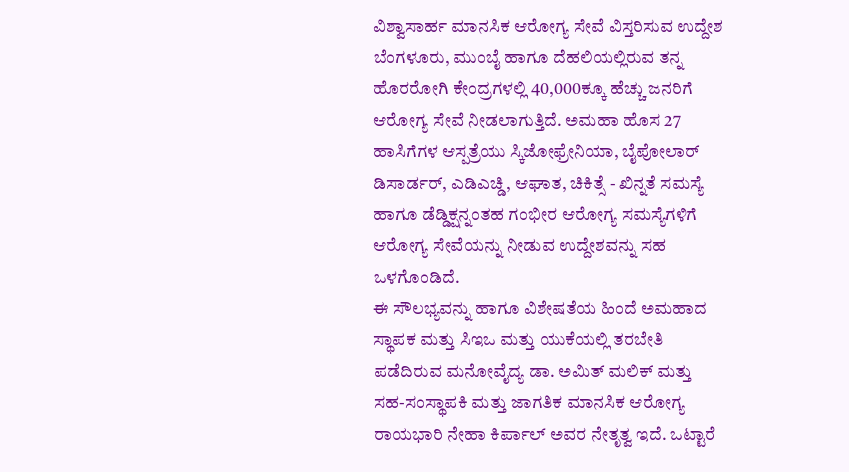ವಿಶ್ವಾಸಾರ್ಹ ಮಾನಸಿಕ ಆರೋಗ್ಯ ಸೇವೆ ವಿಸ್ತರಿಸುವ ಉದ್ದೇಶ
ಬೆಂಗಳೂರು, ಮುಂಬೈ ಹಾಗೂ ದೆಹಲಿಯಲ್ಲಿರುವ ತನ್ನ ಹೊರರೋಗಿ ಕೇಂದ್ರಗಳಲ್ಲಿ 40,000ಕ್ಕೂ ಹೆಚ್ಚು ಜನರಿಗೆ ಆರೋಗ್ಯ ಸೇವೆ ನೀಡಲಾಗುತ್ತಿದೆ. ಅಮಹಾ ಹೊಸ 27 ಹಾಸಿಗೆಗಳ ಆಸ್ಪತ್ರೆಯು ಸ್ಕಿಜೋಫ್ರೇನಿಯಾ, ಬೈಪೋಲಾರ್ ಡಿಸಾರ್ಡರ್, ಎಡಿಎಚ್ಡಿ, ಆಘಾತ, ಚಿಕಿತ್ಸೆ - ಖಿನ್ನತೆ ಸಮಸ್ಯೆ ಹಾಗೂ ಡೆಡ್ಡಿಕ್ಷನ್ನಂತಹ ಗಂಭೀರ ಆರೋಗ್ಯ ಸಮಸ್ಯೆಗಳಿಗೆ ಆರೋಗ್ಯ ಸೇವೆಯನ್ನು ನೀಡುವ ಉದ್ದೇಶವನ್ನು ಸಹ ಒಳಗೊಂಡಿದೆ.
ಈ ಸೌಲಭ್ಯವನ್ನು ಹಾಗೂ ವಿಶೇಷತೆಯ ಹಿಂದೆ ಅಮಹಾದ ಸ್ಥಾಪಕ ಮತ್ತು ಸಿಇಒ ಮತ್ತು ಯುಕೆಯಲ್ಲಿ ತರಬೇತಿ ಪಡೆದಿರುವ ಮನೋವೈದ್ಯ ಡಾ. ಅಮಿತ್ ಮಲಿಕ್ ಮತ್ತು ಸಹ-ಸಂಸ್ಥಾಪಕಿ ಮತ್ತು ಜಾಗತಿಕ ಮಾನಸಿಕ ಆರೋಗ್ಯ ರಾಯಭಾರಿ ನೇಹಾ ಕಿರ್ಪಾಲ್ ಅವರ ನೇತೃತ್ವ ಇದೆ. ಒಟ್ಟಾರೆ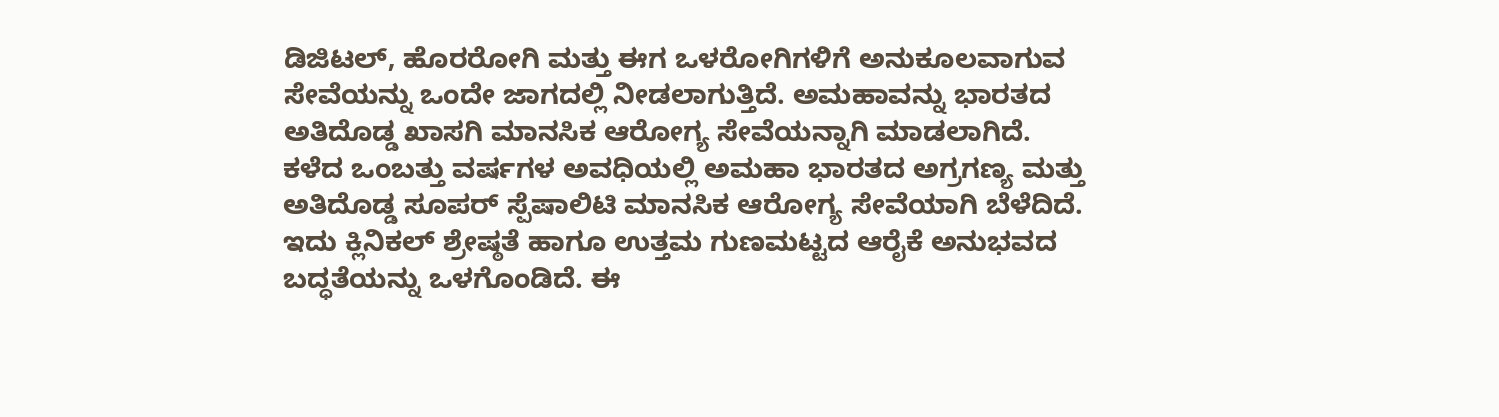ಡಿಜಿಟಲ್, ಹೊರರೋಗಿ ಮತ್ತು ಈಗ ಒಳರೋಗಿಗಳಿಗೆ ಅನುಕೂಲವಾಗುವ ಸೇವೆಯನ್ನು ಒಂದೇ ಜಾಗದಲ್ಲಿ ನೀಡಲಾಗುತ್ತಿದೆ. ಅಮಹಾವನ್ನು ಭಾರತದ ಅತಿದೊಡ್ಡ ಖಾಸಗಿ ಮಾನಸಿಕ ಆರೋಗ್ಯ ಸೇವೆಯನ್ನಾಗಿ ಮಾಡಲಾಗಿದೆ.
ಕಳೆದ ಒಂಬತ್ತು ವರ್ಷಗಳ ಅವಧಿಯಲ್ಲಿ ಅಮಹಾ ಭಾರತದ ಅಗ್ರಗಣ್ಯ ಮತ್ತು ಅತಿದೊಡ್ಡ ಸೂಪರ್ ಸ್ಪೆಷಾಲಿಟಿ ಮಾನಸಿಕ ಆರೋಗ್ಯ ಸೇವೆಯಾಗಿ ಬೆಳೆದಿದೆ. ಇದು ಕ್ಲಿನಿಕಲ್ ಶ್ರೇಷ್ಠತೆ ಹಾಗೂ ಉತ್ತಮ ಗುಣಮಟ್ಟದ ಆರೈಕೆ ಅನುಭವದ ಬದ್ಧತೆಯನ್ನು ಒಳಗೊಂಡಿದೆ. ಈ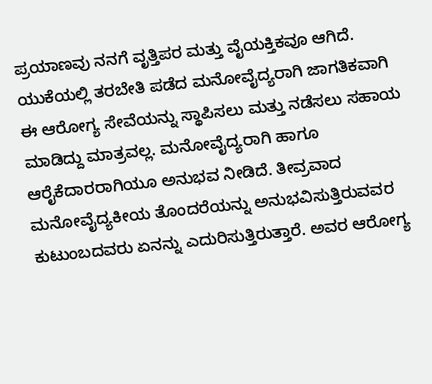ಪ್ರಯಾಣವು ನನಗೆ ವೃತ್ತಿಪರ ಮತ್ತು ವೈಯಕ್ತಿಕವೂ ಆಗಿದೆ. ಯುಕೆಯಲ್ಲಿ ತರಬೇತಿ ಪಡೆದ ಮನೋವೈದ್ಯರಾಗಿ ಜಾಗತಿಕವಾಗಿ ಈ ಆರೋಗ್ಯ ಸೇವೆಯನ್ನು ಸ್ಥಾಪಿಸಲು ಮತ್ತು ನಡೆಸಲು ಸಹಾಯ ಮಾಡಿದ್ದು ಮಾತ್ರವಲ್ಲ. ಮನೋವೈದ್ಯರಾಗಿ ಹಾಗೂ ಆರೈಕೆದಾರರಾಗಿಯೂ ಅನುಭವ ನೀಡಿದೆ. ತೀವ್ರವಾದ ಮನೋವೈದ್ಯಕೀಯ ತೊಂದರೆಯನ್ನು ಅನುಭವಿಸುತ್ತಿರುವವರ ಕುಟುಂಬದವರು ಏನನ್ನು ಎದುರಿಸುತ್ತಿರುತ್ತಾರೆ. ಅವರ ಆರೋಗ್ಯ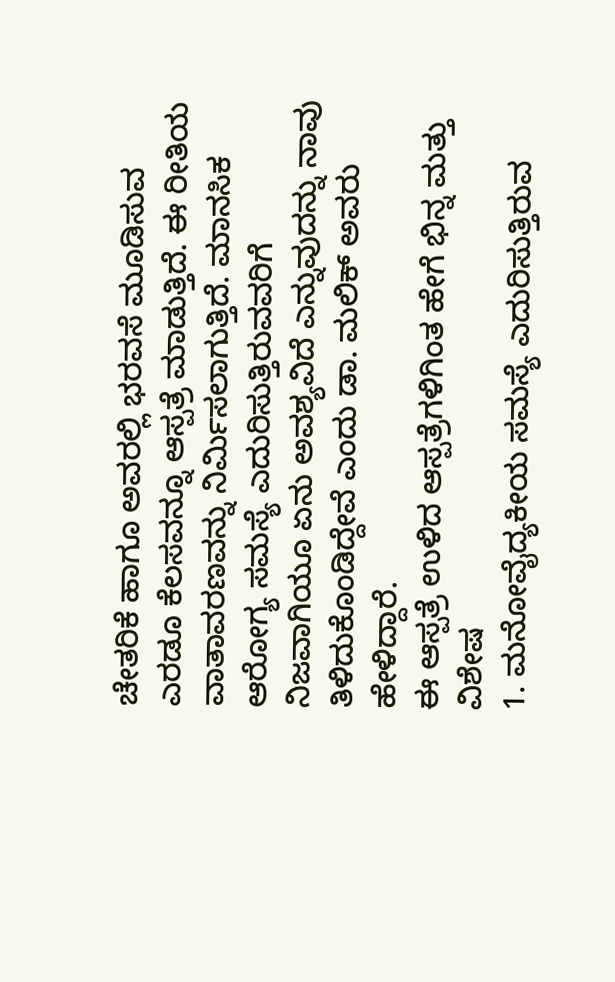ಚೇತರಿಕೆ ಹಾಗೂ ಅವರಲ್ಲಿ ಭರವಸೆ ಮೂಡಿಸುವ ಎರಡೂ ಕೆಲಸವನ್ನೂ ಆಸ್ಪತ್ರೆ ಮಾಡುತ್ತಿದೆ. ಈ ರೀತಿಯ ವಾತಾವರಣವನ್ನು ನಿರ್ಮಿಸಲಾಗುತ್ತಿದೆ. ಮಾನಸಿಕ ಆರೋಗ್ಯ ಸಮಸ್ಯೆ ಎದುರಿಸುತ್ತಿರುವವರಿಗೆ ನಿಜವಾಗಿಯೂ ಏನು ಅವಶ್ಯವಿದೆ ಎನ್ನುವುದನ್ನು ನಾವು ತಿಳಿದುಕೊಂಡಿದ್ದೇವೆ ಎಂದು ಡಾ. ಮಲಿಕ್ ಅವರು ಹೇಳಿದ್ದಾರೆ.
ಈ ಆಸ್ಪತ್ರೆ ಉಳಿದ ಆಸ್ಪತ್ರೆಗಳಿಗಿಂತ ಹೇಗೆ ಭಿನ್ನ ಮತ್ತು ವಿಶೇಷ
1. ಮನೋವೈದ್ಯಕೀಯ ಸಮಸ್ಯೆ ಎದುರಿಸುತ್ತಿರುವ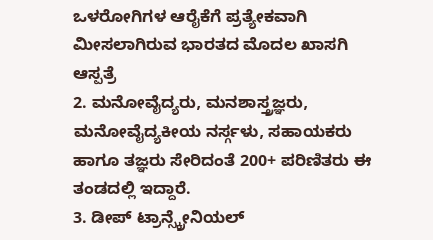ಒಳರೋಗಿಗಳ ಆರೈಕೆಗೆ ಪ್ರತ್ಯೇಕವಾಗಿ ಮೀಸಲಾಗಿರುವ ಭಾರತದ ಮೊದಲ ಖಾಸಗಿ ಆಸ್ಪತ್ರೆ
2. ಮನೋವೈದ್ಯರು, ಮನಶಾಸ್ತ್ರಜ್ಞರು, ಮನೋವೈದ್ಯಕೀಯ ನರ್ಸ್ಗಳು, ಸಹಾಯಕರು ಹಾಗೂ ತಜ್ಞರು ಸೇರಿದಂತೆ 200+ ಪರಿಣಿತರು ಈ ತಂಡದಲ್ಲಿ ಇದ್ದಾರೆ.
3. ಡೀಪ್ ಟ್ರಾನ್ಸ್ಕ್ರೇನಿಯಲ್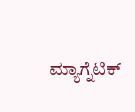ಮ್ಯಾಗ್ನೆಟಿಕ್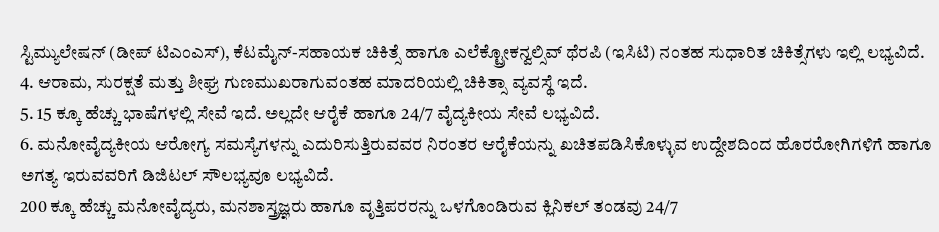ಸ್ಟಿಮ್ಯುಲೇಷನ್ (ಡೀಪ್ ಟಿಎಂಎಸ್), ಕೆಟಮೈನ್-ಸಹಾಯಕ ಚಿಕಿತ್ಸೆ ಹಾಗೂ ಎಲೆಕ್ಟ್ರೋಕನ್ವಲ್ಸಿವ್ ಥೆರಪಿ (ಇಸಿಟಿ) ನಂತಹ ಸುಧಾರಿತ ಚಿಕಿತ್ಸೆಗಳು ಇಲ್ಲಿ ಲಭ್ಯವಿದೆ.
4. ಆರಾಮ, ಸುರಕ್ಷತೆ ಮತ್ತು ಶೀಘ್ರ ಗುಣಮುಖರಾಗುವಂತಹ ಮಾದರಿಯಲ್ಲಿ ಚಿಕಿತ್ಸಾ ವ್ಯವಸ್ಥೆ ಇದೆ.
5. 15 ಕ್ಕೂ ಹೆಚ್ಚು ಭಾಷೆಗಳಲ್ಲಿ ಸೇವೆ ಇದೆ. ಅಲ್ಲದೇ ಆರೈಕೆ ಹಾಗೂ 24/7 ವೈದ್ಯಕೀಯ ಸೇವೆ ಲಭ್ಯವಿದೆ.
6. ಮನೋವೈದ್ಯಕೀಯ ಆರೋಗ್ಯ ಸಮಸ್ಯೆಗಳನ್ನು ಎದುರಿಸುತ್ತಿರುವವರ ನಿರಂತರ ಆರೈಕೆಯನ್ನು ಖಚಿತಪಡಿಸಿಕೊಳ್ಳುವ ಉದ್ದೇಶದಿಂದ ಹೊರರೋಗಿಗಳಿಗೆ ಹಾಗೂ ಅಗತ್ಯ ಇರುವವರಿಗೆ ಡಿಜಿಟಲ್ ಸೌಲಭ್ಯವೂ ಲಭ್ಯವಿದೆ.
200 ಕ್ಕೂ ಹೆಚ್ಚು ಮನೋವೈದ್ಯರು, ಮನಶಾಸ್ತ್ರಜ್ಞರು ಹಾಗೂ ವೃತ್ತಿಪರರನ್ನು ಒಳಗೊಂಡಿರುವ ಕ್ಲಿನಿಕಲ್ ತಂಡವು 24/7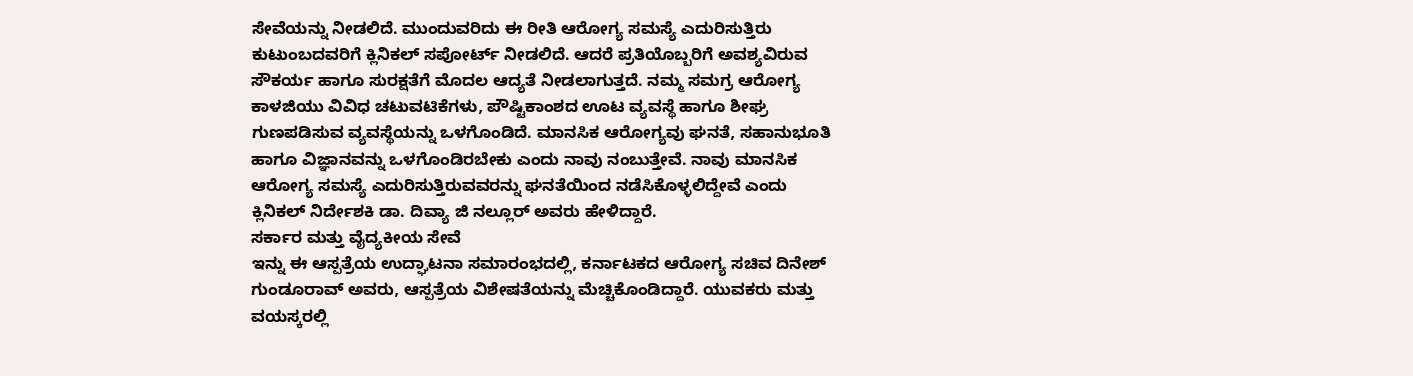ಸೇವೆಯನ್ನು ನೀಡಲಿದೆ. ಮುಂದುವರಿದು ಈ ರೀತಿ ಆರೋಗ್ಯ ಸಮಸ್ಯೆ ಎದುರಿಸುತ್ತಿರು ಕುಟುಂಬದವರಿಗೆ ಕ್ಲಿನಿಕಲ್ ಸಪೋರ್ಟ್ ನೀಡಲಿದೆ. ಆದರೆ ಪ್ರತಿಯೊಬ್ಬರಿಗೆ ಅವಶ್ಯವಿರುವ ಸೌಕರ್ಯ ಹಾಗೂ ಸುರಕ್ಷತೆಗೆ ಮೊದಲ ಆದ್ಯತೆ ನೀಡಲಾಗುತ್ತದೆ. ನಮ್ಮ ಸಮಗ್ರ ಆರೋಗ್ಯ ಕಾಳಜಿಯು ವಿವಿಧ ಚಟುವಟಿಕೆಗಳು, ಪೌಷ್ಟಿಕಾಂಶದ ಊಟ ವ್ಯವಸ್ಥೆ ಹಾಗೂ ಶೀಘ್ರ ಗುಣಪಡಿಸುವ ವ್ಯವಸ್ಥೆಯನ್ನು ಒಳಗೊಂಡಿದೆ. ಮಾನಸಿಕ ಆರೋಗ್ಯವು ಘನತೆ, ಸಹಾನುಭೂತಿ ಹಾಗೂ ವಿಜ್ಞಾನವನ್ನು ಒಳಗೊಂಡಿರಬೇಕು ಎಂದು ನಾವು ನಂಬುತ್ತೇವೆ. ನಾವು ಮಾನಸಿಕ ಆರೋಗ್ಯ ಸಮಸ್ಯೆ ಎದುರಿಸುತ್ತಿರುವವರನ್ನು ಘನತೆಯಿಂದ ನಡೆಸಿಕೊಳ್ಳಲಿದ್ದೇವೆ ಎಂದು ಕ್ಲಿನಿಕಲ್ ನಿರ್ದೇಶಕಿ ಡಾ. ದಿವ್ಯಾ ಜಿ ನಲ್ಲೂರ್ ಅವರು ಹೇಳಿದ್ದಾರೆ.
ಸರ್ಕಾರ ಮತ್ತು ವೈದ್ಯಕೀಯ ಸೇವೆ
ಇನ್ನು ಈ ಆಸ್ಪತ್ರೆಯ ಉದ್ಘಾಟನಾ ಸಮಾರಂಭದಲ್ಲಿ, ಕರ್ನಾಟಕದ ಆರೋಗ್ಯ ಸಚಿವ ದಿನೇಶ್ ಗುಂಡೂರಾವ್ ಅವರು, ಆಸ್ಪತ್ರೆಯ ವಿಶೇಷತೆಯನ್ನು ಮೆಚ್ಚಿಕೊಂಡಿದ್ದಾರೆ. ಯುವಕರು ಮತ್ತು ವಯಸ್ಕರಲ್ಲಿ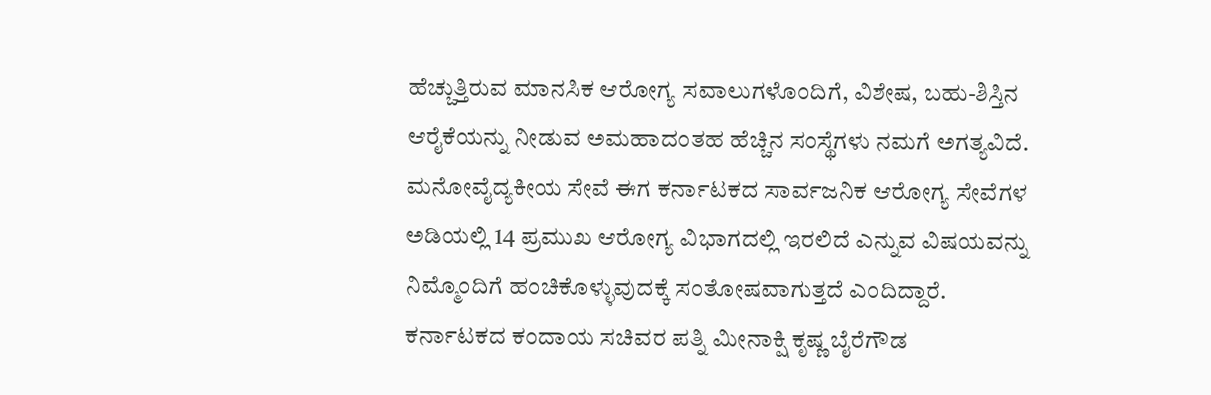ಹೆಚ್ಚುತ್ತಿರುವ ಮಾನಸಿಕ ಆರೋಗ್ಯ ಸವಾಲುಗಳೊಂದಿಗೆ, ವಿಶೇಷ, ಬಹು-ಶಿಸ್ತಿನ ಆರೈಕೆಯನ್ನು ನೀಡುವ ಅಮಹಾದಂತಹ ಹೆಚ್ಚಿನ ಸಂಸ್ಥೆಗಳು ನಮಗೆ ಅಗತ್ಯವಿದೆ. ಮನೋವೈದ್ಯಕೀಯ ಸೇವೆ ಈಗ ಕರ್ನಾಟಕದ ಸಾರ್ವಜನಿಕ ಆರೋಗ್ಯ ಸೇವೆಗಳ ಅಡಿಯಲ್ಲಿ 14 ಪ್ರಮುಖ ಆರೋಗ್ಯ ವಿಭಾಗದಲ್ಲಿ ಇರಲಿದೆ ಎನ್ನುವ ವಿಷಯವನ್ನು ನಿಮ್ಮೊಂದಿಗೆ ಹಂಚಿಕೊಳ್ಳುವುದಕ್ಕೆ ಸಂತೋಷವಾಗುತ್ತದೆ ಎಂದಿದ್ದಾರೆ.
ಕರ್ನಾಟಕದ ಕಂದಾಯ ಸಚಿವರ ಪತ್ನಿ ಮೀನಾಕ್ಷಿ ಕೃಷ್ಣ ಬೈರೆಗೌಡ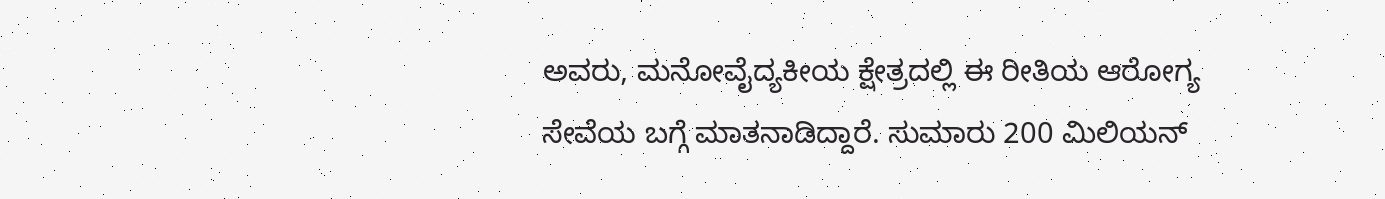ಅವರು, ಮನೋವೈದ್ಯಕೀಯ ಕ್ಷೇತ್ರದಲ್ಲಿ ಈ ರೀತಿಯ ಆರೋಗ್ಯ ಸೇವೆಯ ಬಗ್ಗೆ ಮಾತನಾಡಿದ್ದಾರೆ. ಸುಮಾರು 200 ಮಿಲಿಯನ್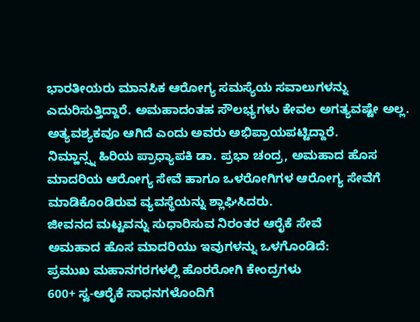ಭಾರತೀಯರು ಮಾನಸಿಕ ಆರೋಗ್ಯ ಸಮಸ್ಯೆಯ ಸವಾಲುಗಳನ್ನು ಎದುರಿಸುತ್ತಿದ್ದಾರೆ. ಅಮಹಾದಂತಹ ಸೌಲಭ್ಯಗಳು ಕೇವಲ ಅಗತ್ಯವಷ್ಟೇ ಅಲ್ಲ. ಅತ್ಯವಶ್ಯಕವೂ ಆಗಿದೆ ಎಂದು ಅವರು ಅಭಿಪ್ರಾಯಪಟ್ಟಿದ್ದಾರೆ.
ನಿಮ್ಹಾನ್ಸ್ನ ಹಿರಿಯ ಪ್ರಾಧ್ಯಾಪಕಿ ಡಾ. ಪ್ರಭಾ ಚಂದ್ರ, ಅಮಹಾದ ಹೊಸ ಮಾದರಿಯ ಆರೋಗ್ಯ ಸೇವೆ ಹಾಗೂ ಒಳರೋಗಿಗಳ ಆರೋಗ್ಯ ಸೇವೆಗೆ ಮಾಡಿಕೊಂಡಿರುವ ವ್ಯವಸ್ಥೆಯನ್ನು ಶ್ಲಾಘಿಸಿದರು.
ಜೀವನದ ಮಟ್ಟವನ್ನು ಸುಧಾರಿಸುವ ನಿರಂತರ ಆರೈಕೆ ಸೇವೆ
ಅಮಹಾದ ಹೊಸ ಮಾದರಿಯು ಇವುಗಳನ್ನು ಒಳಗೊಂಡಿದೆ:
ಪ್ರಮುಖ ಮಹಾನಗರಗಳಲ್ಲಿ ಹೊರರೋಗಿ ಕೇಂದ್ರಗಳು
600+ ಸ್ವ-ಆರೈಕೆ ಸಾಧನಗಳೊಂದಿಗೆ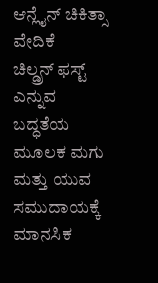ಆನ್ಲೈನ್ ಚಿಕಿತ್ಸಾ ವೇದಿಕೆ
ಚಿಲ್ಡ್ರನ್ ಫಸ್ಟ್ ಎನ್ನುವ ಬದ್ಧತೆಯ ಮೂಲಕ ಮಗು ಮತ್ತು ಯುವ ಸಮುದಾಯಕ್ಕೆ ಮಾನಸಿಕ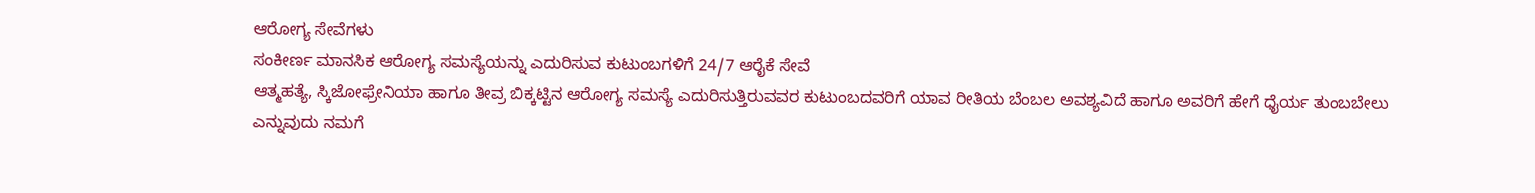ಆರೋಗ್ಯ ಸೇವೆಗಳು
ಸಂಕೀರ್ಣ ಮಾನಸಿಕ ಆರೋಗ್ಯ ಸಮಸ್ಯೆಯನ್ನು ಎದುರಿಸುವ ಕುಟುಂಬಗಳಿಗೆ 24/7 ಆರೈಕೆ ಸೇವೆ
ಆತ್ಮಹತ್ಯೆ, ಸ್ಕಿಜೋಫ್ರೇನಿಯಾ ಹಾಗೂ ತೀವ್ರ ಬಿಕ್ಕಟ್ಟಿನ ಆರೋಗ್ಯ ಸಮಸ್ಯೆ ಎದುರಿಸುತ್ತಿರುವವರ ಕುಟುಂಬದವರಿಗೆ ಯಾವ ರೀತಿಯ ಬೆಂಬಲ ಅವಶ್ಯವಿದೆ ಹಾಗೂ ಅವರಿಗೆ ಹೇಗೆ ಧೈರ್ಯ ತುಂಬಬೇಲು ಎನ್ನುವುದು ನಮಗೆ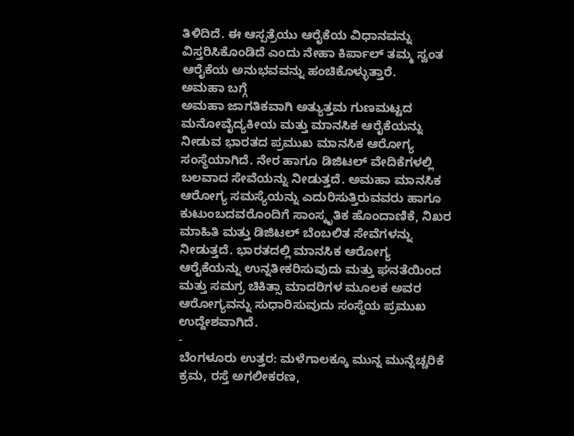ತಿಳಿದಿದೆ. ಈ ಆಸ್ಪತ್ರೆಯು ಆರೈಕೆಯ ವಿಧಾನವನ್ನು ವಿಸ್ತರಿಸಿಕೊಂಡಿದೆ ಎಂದು ನೇಹಾ ಕಿರ್ಪಾಲ್ ತಮ್ಮ ಸ್ವಂತ ಆರೈಕೆಯ ಅನುಭವವನ್ನು ಹಂಚಿಕೊಳ್ಳುತ್ತಾರೆ.
ಅಮಹಾ ಬಗ್ಗೆ
ಅಮಹಾ ಜಾಗತಿಕವಾಗಿ ಅತ್ಯುತ್ತಮ ಗುಣಮಟ್ಟದ ಮನೋವೈದ್ಯಕೀಯ ಮತ್ತು ಮಾನಸಿಕ ಆರೈಕೆಯನ್ನು ನೀಡುವ ಭಾರತದ ಪ್ರಮುಖ ಮಾನಸಿಕ ಆರೋಗ್ಯ ಸಂಸ್ಥೆಯಾಗಿದೆ. ನೇರ ಹಾಗೂ ಡಿಜಿಟಲ್ ವೇದಿಕೆಗಳಲ್ಲಿ ಬಲವಾದ ಸೇವೆಯನ್ನು ನೀಡುತ್ತದೆ. ಅಮಹಾ ಮಾನಸಿಕ ಆರೋಗ್ಯ ಸಮಸ್ಯೆಯನ್ನು ಎದುರಿಸುತ್ತಿರುವವರು ಹಾಗೂ ಕುಟುಂಬದವರೊಂದಿಗೆ ಸಾಂಸ್ಕೃತಿಕ ಹೊಂದಾಣಿಕೆ, ನಿಖರ ಮಾಹಿತಿ ಮತ್ತು ಡಿಜಿಟಲ್ ಬೆಂಬಲಿತ ಸೇವೆಗಳನ್ನು ನೀಡುತ್ತದೆ. ಭಾರತದಲ್ಲಿ ಮಾನಸಿಕ ಆರೋಗ್ಯ ಆರೈಕೆಯನ್ನು ಉನ್ನತೀಕರಿಸುವುದು ಮತ್ತು ಘನತೆಯಿಂದ ಮತ್ತು ಸಮಗ್ರ ಚಿಕಿತ್ಸಾ ಮಾದರಿಗಳ ಮೂಲಕ ಅವರ ಆರೋಗ್ಯವನ್ನು ಸುಧಾರಿಸುವುದು ಸಂಸ್ಥೆಯ ಪ್ರಮುಖ ಉದ್ದೇಶವಾಗಿದೆ.
-
ಬೆಂಗಳೂರು ಉತ್ತರ: ಮಳೆಗಾಲಕ್ಕೂ ಮುನ್ನ ಮುನ್ನೆಚ್ಚರಿಕೆ ಕ್ರಮ, ರಸ್ತೆ ಅಗಲೀಕರಣ,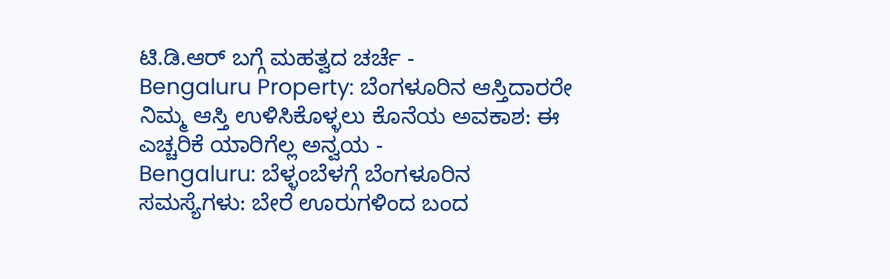ಟಿ.ಡಿ.ಆರ್ ಬಗ್ಗೆ ಮಹತ್ವದ ಚರ್ಚೆ -
Bengaluru Property: ಬೆಂಗಳೂರಿನ ಆಸ್ತಿದಾರರೇ ನಿಮ್ಮ ಆಸ್ತಿ ಉಳಿಸಿಕೊಳ್ಳಲು ಕೊನೆಯ ಅವಕಾಶ: ಈ ಎಚ್ಚರಿಕೆ ಯಾರಿಗೆಲ್ಲ ಅನ್ವಯ -
Bengaluru: ಬೆಳ್ಳಂಬೆಳಗ್ಗೆ ಬೆಂಗಳೂರಿನ ಸಮಸ್ಯೆಗಳು: ಬೇರೆ ಊರುಗಳಿಂದ ಬಂದ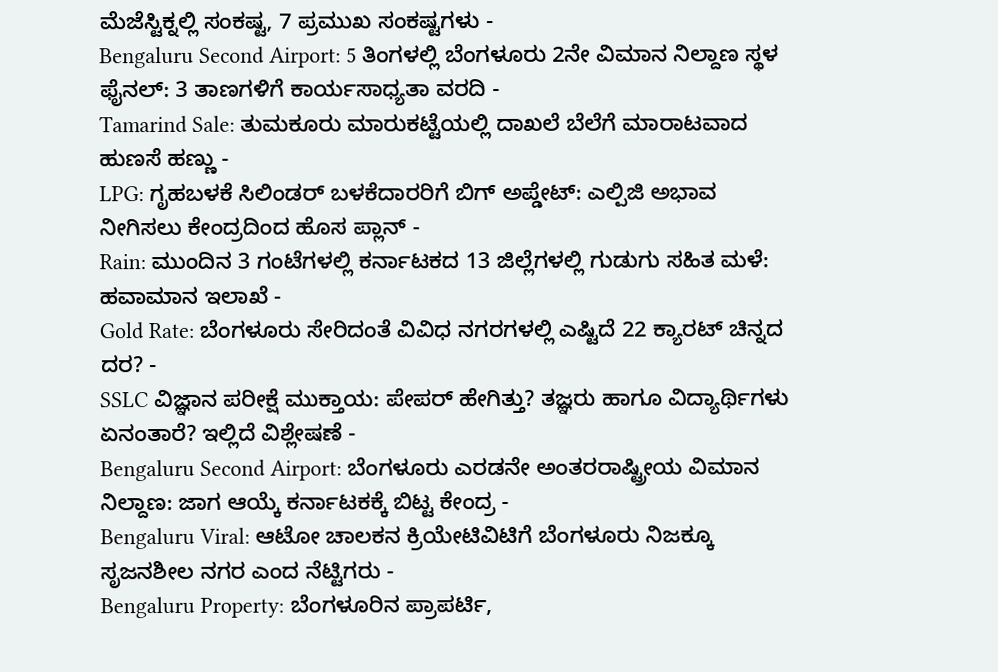ಮೆಜೆಸ್ಟಿಕ್ನಲ್ಲಿ ಸಂಕಷ್ಟ, 7 ಪ್ರಮುಖ ಸಂಕಷ್ಟಗಳು -
Bengaluru Second Airport: 5 ತಿಂಗಳಲ್ಲಿ ಬೆಂಗಳೂರು 2ನೇ ವಿಮಾನ ನಿಲ್ದಾಣ ಸ್ಥಳ ಫೈನಲ್: 3 ತಾಣಗಳಿಗೆ ಕಾರ್ಯಸಾಧ್ಯತಾ ವರದಿ -
Tamarind Sale: ತುಮಕೂರು ಮಾರುಕಟ್ಟೆಯಲ್ಲಿ ದಾಖಲೆ ಬೆಲೆಗೆ ಮಾರಾಟವಾದ ಹುಣಸೆ ಹಣ್ಣು -
LPG: ಗೃಹಬಳಕೆ ಸಿಲಿಂಡರ್ ಬಳಕೆದಾರರಿಗೆ ಬಿಗ್ ಅಪ್ಡೇಟ್: ಎಲ್ಪಿಜಿ ಅಭಾವ ನೀಗಿಸಲು ಕೇಂದ್ರದಿಂದ ಹೊಸ ಪ್ಲಾನ್ -
Rain: ಮುಂದಿನ 3 ಗಂಟೆಗಳಲ್ಲಿ ಕರ್ನಾಟಕದ 13 ಜಿಲ್ಲೆಗಳಲ್ಲಿ ಗುಡುಗು ಸಹಿತ ಮಳೆ: ಹವಾಮಾನ ಇಲಾಖೆ -
Gold Rate: ಬೆಂಗಳೂರು ಸೇರಿದಂತೆ ವಿವಿಧ ನಗರಗಳಲ್ಲಿ ಎಷ್ಟಿದೆ 22 ಕ್ಯಾರಟ್ ಚಿನ್ನದ ದರ? -
SSLC ವಿಜ್ಞಾನ ಪರೀಕ್ಷೆ ಮುಕ್ತಾಯ: ಪೇಪರ್ ಹೇಗಿತ್ತು? ತಜ್ಞರು ಹಾಗೂ ವಿದ್ಯಾರ್ಥಿಗಳು ಏನಂತಾರೆ? ಇಲ್ಲಿದೆ ವಿಶ್ಲೇಷಣೆ -
Bengaluru Second Airport: ಬೆಂಗಳೂರು ಎರಡನೇ ಅಂತರರಾಷ್ಟ್ರೀಯ ವಿಮಾನ ನಿಲ್ದಾಣ: ಜಾಗ ಆಯ್ಕೆ ಕರ್ನಾಟಕಕ್ಕೆ ಬಿಟ್ಟ ಕೇಂದ್ರ -
Bengaluru Viral: ಆಟೋ ಚಾಲಕನ ಕ್ರಿಯೇಟಿವಿಟಿಗೆ ಬೆಂಗಳೂರು ನಿಜಕ್ಕೂ ಸೃಜನಶೀಲ ನಗರ ಎಂದ ನೆಟ್ಟಿಗರು -
Bengaluru Property: ಬೆಂಗಳೂರಿನ ಪ್ರಾಪರ್ಟಿ,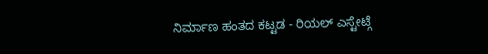ನಿರ್ಮಾಣ ಹಂತದ ಕಟ್ಟಡ - ರಿಯಲ್ ಎಸ್ಟೇಟ್ಗೆ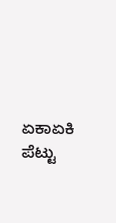ಏಕಾಏಕಿ ಪೆಟ್ಟು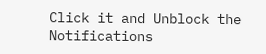Click it and Unblock the Notifications